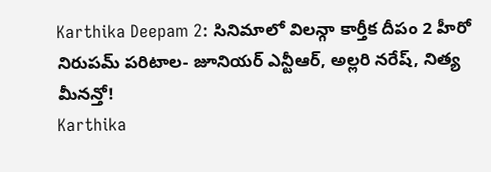Karthika Deepam 2: సినిమాలో విలన్గా కార్తీక దీపం 2 హీరో నిరుపమ్ పరిటాల- జూనియర్ ఎన్టీఆర్, అల్లరి నరేష్, నిత్య మీనన్తో!
Karthika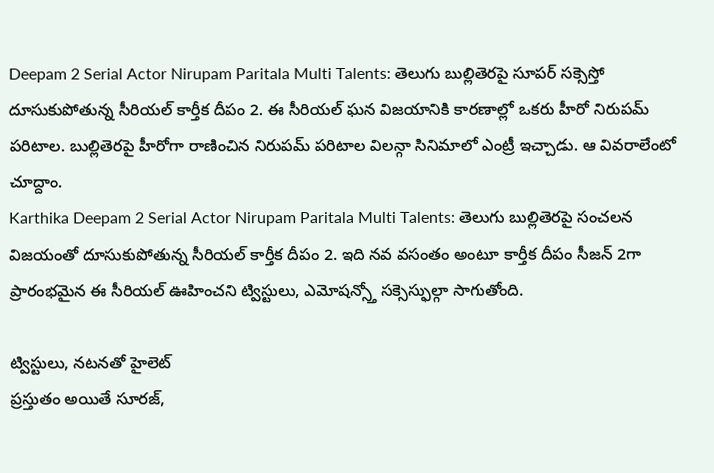Deepam 2 Serial Actor Nirupam Paritala Multi Talents: తెలుగు బుల్లితెరపై సూపర్ సక్సెస్తో దూసుకుపోతున్న సీరియల్ కార్తీక దీపం 2. ఈ సీరియల్ ఘన విజయానికి కారణాల్లో ఒకరు హీరో నిరుపమ్ పరిటాల. బుల్లితెరపై హీరోగా రాణించిన నిరుపమ్ పరిటాల విలన్గా సినిమాలో ఎంట్రీ ఇచ్చాడు. ఆ వివరాలేంటో చూద్దాం.
Karthika Deepam 2 Serial Actor Nirupam Paritala Multi Talents: తెలుగు బుల్లితెరపై సంచలన విజయంతో దూసుకుపోతున్న సీరియల్ కార్తీక దీపం 2. ఇది నవ వసంతం అంటూ కార్తీక దీపం సీజన్ 2గా ప్రారంభమైన ఈ సీరియల్ ఊహించని ట్విస్టులు, ఎమోషన్స్తో సక్సెస్ఫుల్గా సాగుతోంది.

ట్విస్టులు, నటనతో హైలెట్
ప్రస్తుతం అయితే సూరజ్,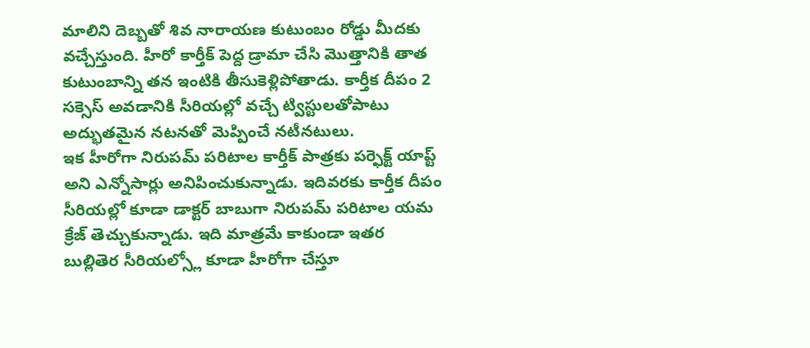మాలిని దెబ్బతో శివ నారాయణ కుటుంబం రోడ్డు మీదకు వచ్చేస్తుంది. హీరో కార్తీక్ పెద్ద డ్రామా చేసి మొత్తానికి తాత కుటుంబాన్ని తన ఇంటికి తీసుకెళ్లిపోతాడు. కార్తీక దీపం 2 సక్సెస్ అవడానికి సీరియల్లో వచ్చే ట్విస్టులతోపాటు అద్భుతమైన నటనతో మెప్పించే నటీనటులు.
ఇక హీరోగా నిరుపమ్ పరిటాల కార్తీక్ పాత్రకు పర్ఫెక్ట్ యాప్ట్ అని ఎన్నోసార్లు అనిపించుకున్నాడు. ఇదివరకు కార్తీక దీపం సీరియల్లో కూడా డాక్టర్ బాబుగా నిరుపమ్ పరిటాల యమ క్రేజ్ తెచ్చుకున్నాడు. ఇది మాత్రమే కాకుండా ఇతర బుల్లితెర సీరియల్స్లో కూడా హీరోగా చేస్తూ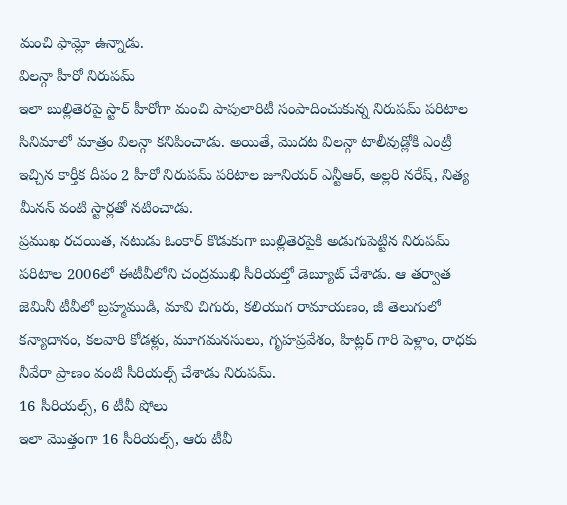మంచి ఫామ్లో ఉన్నాడు.
విలన్గా హీరో నిరుపమ్
ఇలా బుల్లితెరపై స్టార్ హీరోగా మంచి పాపులారిటీ సంపాదించుకున్న నిరుపమ్ పరిటాల సినిమాలో మాత్రం విలన్గా కనిపించాడు. అయితే, మొదట విలన్గా టాలీవుడ్లోకి ఎంట్రీ ఇచ్చిన కార్తీక దీపం 2 హీరో నిరుపమ్ పరిటాల జూనియర్ ఎన్టీఆర్, అల్లరి నరేష్, నిత్య మీనన్ వంటి స్టార్లతో నటించాడు.
ప్రముఖ రచయిత, నటుడు ఓంకార్ కొడుకుగా బుల్లితెరపైకి అడుగుపెట్టిన నిరుపమ్ పరిటాల 2006లో ఈటీవీలోని చంద్రముఖి సీరియల్తో డెబ్యూట్ చేశాడు. ఆ తర్వాత జెమినీ టీవీలో బ్రహ్మముడి, మావి చిగురు, కలియుగ రామాయణం, జీ తెలుగులో కన్యాదానం, కలవారి కోడళ్లు, మూగమనసులు, గృహప్రవేశం, హిట్లర్ గారి పెళ్లాం, రాధకు నీవేరా ప్రాణం వంటి సీరియల్స్ చేశాడు నిరుపమ్.
16 సీరియల్స్, 6 టీవీ షోలు
ఇలా మొత్తంగా 16 సీరియల్స్, ఆరు టీవీ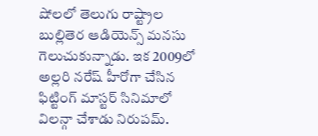షోలలో తెలుగు రాష్ట్రాల బుల్లితెర ఆడియెన్స్ మనసు గెలుచుకున్నాడు. ఇక 2009లో అల్లరి నరేష్ హీరోగా చేసిన ఫిట్టింగ్ మాస్టర్ సినిమాలో విలన్గా చేశాడు నిరుపమ్.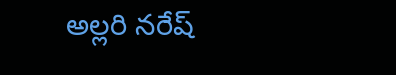అల్లరి నరేష్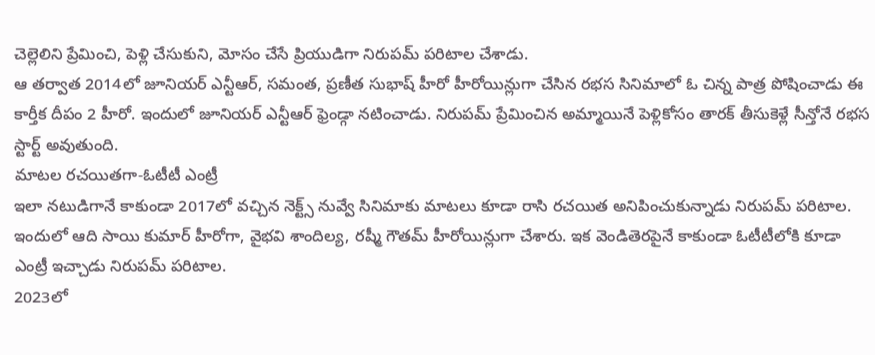చెల్లెలిని ప్రేమించి, పెళ్లి చేసుకుని, మోసం చేసే ప్రియుడిగా నిరుపమ్ పరిటాల చేశాడు.
ఆ తర్వాత 2014లో జూనియర్ ఎన్టీఆర్, సమంత, ప్రణీత సుభాష్ హీరో హీరోయిన్లుగా చేసిన రభస సినిమాలో ఓ చిన్న పాత్ర పోషించాడు ఈ కార్తీక దీపం 2 హీరో. ఇందులో జూనియర్ ఎన్టీఆర్ ఫ్రెండ్గా నటించాడు. నిరుపమ్ ప్రేమించిన అమ్మాయినే పెళ్లికోసం తారక్ తీసుకెళ్లే సీన్తోనే రభస స్టార్ట్ అవుతుంది.
మాటల రచయితగా-ఓటీటీ ఎంట్రీ
ఇలా నటుడిగానే కాకుండా 2017లో వచ్చిన నెక్ట్స్ నువ్వే సినిమాకు మాటలు కూడా రాసి రచయిత అనిపించుకున్నాడు నిరుపమ్ పరిటాల. ఇందులో ఆది సాయి కుమార్ హీరోగా, వైభవి శాందిల్య, రష్మీ గౌతమ్ హీరోయిన్లుగా చేశారు. ఇక వెండితెరపైనే కాకుండా ఓటీటీలోకి కూడా ఎంట్రీ ఇచ్చాడు నిరుపమ్ పరిటాల.
2023లో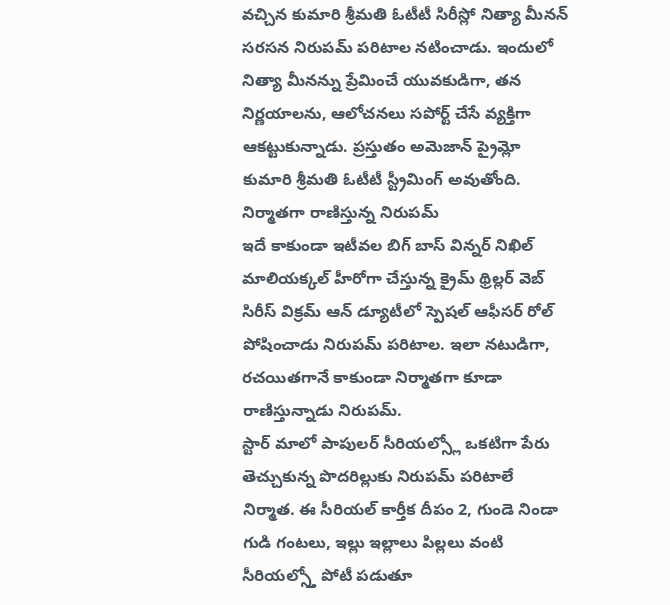వచ్చిన కుమారి శ్రీమతి ఓటీటీ సిరీస్లో నిత్యా మీనన్ సరసన నిరుపమ్ పరిటాల నటించాడు. ఇందులో నిత్యా మీనన్ను ప్రేమించే యువకుడిగా, తన నిర్ణయాలను, ఆలోచనలు సపోర్ట్ చేసే వ్యక్తిగా ఆకట్టుకున్నాడు. ప్రస్తుతం అమెజాన్ ప్రైమ్లో కుమారి శ్రీమతి ఓటీటీ స్ట్రీమింగ్ అవుతోంది.
నిర్మాతగా రాణిస్తున్న నిరుపమ్
ఇదే కాకుండా ఇటీవల బిగ్ బాస్ విన్నర్ నిఖిల్ మాలియక్కల్ హీరోగా చేస్తున్న క్రైమ్ థ్రిల్లర్ వెబ్ సిరీస్ విక్రమ్ ఆన్ డ్యూటీలో స్పెషల్ ఆఫీసర్ రోల్ పోషించాడు నిరుపమ్ పరిటాల. ఇలా నటుడిగా, రచయితగానే కాకుండా నిర్మాతగా కూడా రాణిస్తున్నాడు నిరుపమ్.
స్టార్ మాలో పాపులర్ సీరియల్స్లో ఒకటిగా పేరు తెచ్చుకున్న పొదరిల్లుకు నిరుపమ్ పరిటాలే నిర్మాత. ఈ సీరియల్ కార్తీక దీపం 2, గుండె నిండా గుడి గంటలు, ఇల్లు ఇల్లాలు పిల్లలు వంటి సీరియల్స్తో పోటీ పడుతూ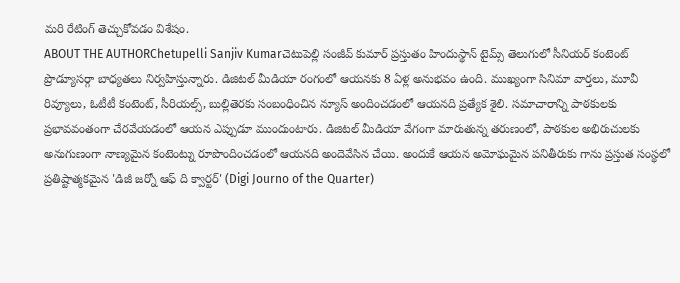మరి రేటింగ్ తెచ్చుకోవడం విశేషం.
ABOUT THE AUTHORChetupelli Sanjiv Kumarచెటుపెల్లి సంజీవ్ కుమార్ ప్రస్తుతం హిందుస్థాన్ టైమ్స్ తెలుగులో సీనియర్ కంటెంట్ ప్రొడ్యూసర్గా బాధ్యతలు నిర్వహిస్తున్నారు. డిజిటల్ మీడియా రంగంలో ఆయనకు 8 ఏళ్ల అనుభవం ఉంది. ముఖ్యంగా సినిమా వార్తలు, మూవీ రివ్యూలు, ఓటీటీ కంటెంట్, సీరియల్స్, బుల్లితెరకు సంబంధించిన న్యూస్ అందించడంలో ఆయనది ప్రత్యేక శైలి. సమాచారాన్ని పాఠకులకు ప్రభావవంతంగా చేరవేయడంలో ఆయన ఎప్పుడూ ముందుంటారు. డిజిటల్ మీడియా వేగంగా మారుతున్న తరుణంలో, పాఠకుల అభిరుచులకు అనుగుణంగా నాణ్యమైన కంటెంట్ను రూపొందించడంలో ఆయనది అందెవేసిన చేయి. అందుకే ఆయన అమోఘమైన పనితీరుకు గాను ప్రస్తుత సంస్థలో ప్రతిష్టాత్మకమైన 'డిజీ జర్నో ఆఫ్ ది క్వార్టర్' (Digi Journo of the Quarter)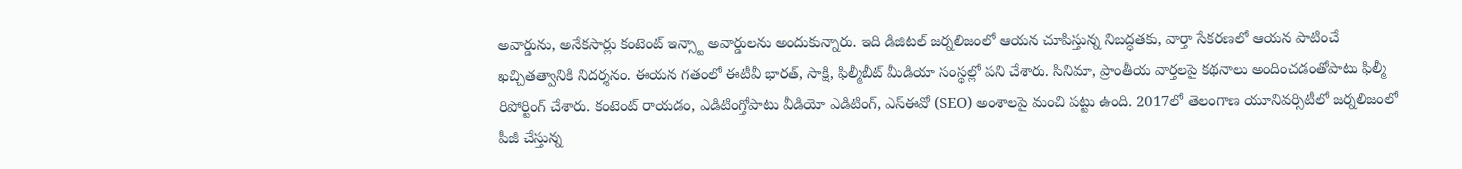అవార్డును, అనేకసార్లు కంటెంట్ ఇన్స్టా అవార్డులను అందుకున్నారు. ఇది డిజిటల్ జర్నలిజంలో ఆయన చూపిస్తున్న నిబద్ధతకు, వార్తా సేకరణలో ఆయన పాటించే ఖచ్చితత్వానికి నిదర్శనం. ఈయన గతంలో ఈటీవీ భారత్, సాక్షి, ఫిల్మీబీట్ మీడియా సంస్థల్లో పని చేశారు. సినిమా, ప్రాంతీయ వార్తలపై కథనాలు అందించడంతోపాటు ఫిల్మీ రిపోర్టింగ్ చేశారు. కంటెంట్ రాయడం, ఎడిటింగ్తోపాటు వీడియో ఎడిటింగ్, ఎస్ఈవో (SEO) అంశాలపై మంచి పట్టు ఉంది. 2017లో తెలంగాణ యూనివర్సిటీలో జర్నలిజంలో పీజీ చేస్తున్న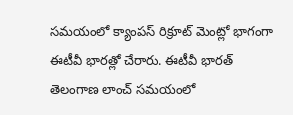సమయంలో క్యాంపస్ రిక్రూట్ మెంట్లో భాగంగా ఈటీవీ భారత్లో చేరారు. ఈటీవీ భారత్ తెలంగాణ లాంచ్ సమయంలో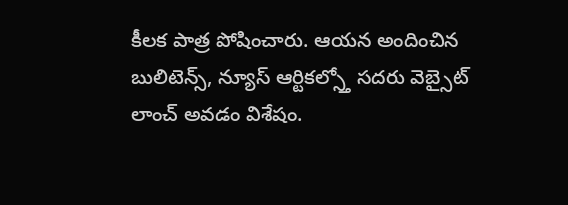కీలక పాత్ర పోషించారు. ఆయన అందించిన బులిటెన్స్, న్యూస్ ఆర్టికల్స్తో సదరు వెబ్సైట్ లాంచ్ అవడం విశేషం.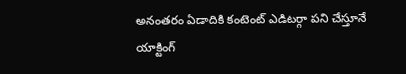అనంతరం ఏడాదికి కంటెంట్ ఎడిటర్గా పని చేస్తూనే యాక్టింగ్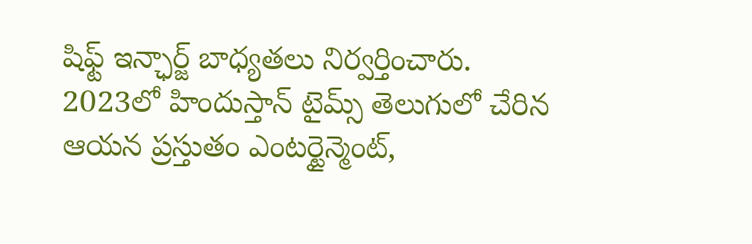షిఫ్ట్ ఇన్ఛార్జ్ బాధ్యతలు నిర్వర్తించారు. 2023లో హిందుస్తాన్ టైమ్స్ తెలుగులో చేరిన ఆయన ప్రస్తుతం ఎంటర్టైన్మెంట్,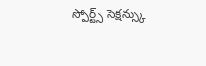స్పోర్ట్స్ సెక్షన్స్కు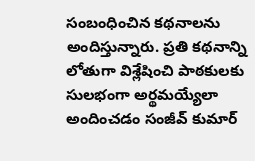సంబంధించిన కథనాలను అందిస్తున్నారు. ప్రతి కథనాన్ని లోతుగా విశ్లేషించి పాఠకులకు సులభంగా అర్థమయ్యేలా అందించడం సంజీవ్ కుమార్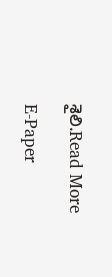శైలి.Read More

E-Paper